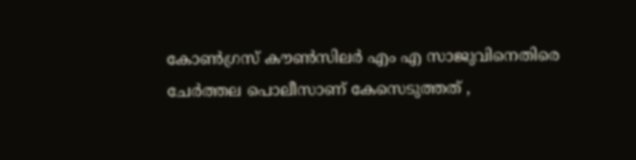കോൺഗ്രസ് കൗൺസിലർ എം എ സാജുവിനെതിരെ ചേർത്തല പൊലീസാണ് കേസെടുത്തത് ,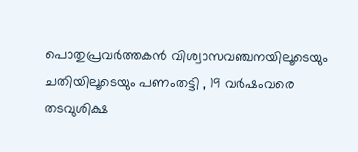പൊതുപ്രവർത്തകൻ വിശ്വാസവഞ്ചനയിലൂടെയും ചതിയിലൂടെയും പണംതട്ടി , 19 വർഷംവരെ തടവുശിക്ഷ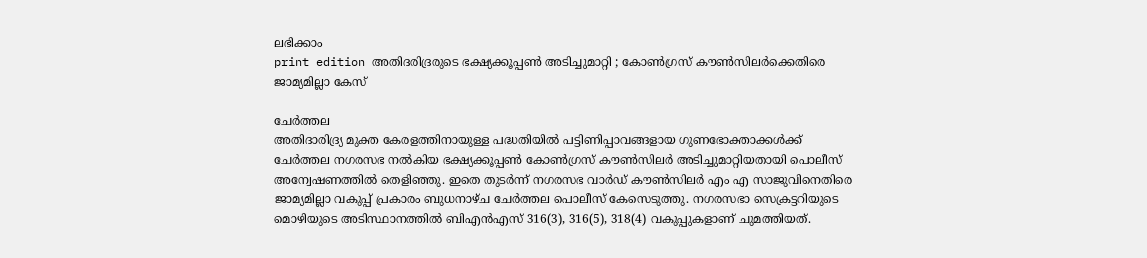ലഭിക്കാം
print edition അതിദരിദ്രരുടെ ഭക്ഷ്യക്കൂപ്പൺ അടിച്ചുമാറ്റി ; കോൺഗ്രസ് കൗൺസിലർക്കെതിരെ ജാമ്യമില്ലാ കേസ്

ചേർത്തല
അതിദാരിദ്ര്യ മുക്ത കേരളത്തിനായുള്ള പദ്ധതിയിൽ പട്ടിണിപ്പാവങ്ങളായ ഗുണഭോക്താക്കൾക്ക് ചേർത്തല നഗരസഭ നൽകിയ ഭക്ഷ്യക്കൂപ്പൺ കോൺഗ്രസ് കൗൺസിലർ അടിച്ചുമാറ്റിയതായി പൊലീസ് അന്വേഷണത്തിൽ തെളിഞ്ഞു. ഇതെ തുടർന്ന് നഗരസഭ വാർഡ് കൗൺസിലർ എം എ സാജുവിനെതിരെ ജാമ്യമില്ലാ വകുപ്പ് പ്രകാരം ബുധനാഴ്ച ചേർത്തല പൊലീസ് കേസെടുത്തു. നഗരസഭാ സെക്രട്ടറിയുടെ മൊഴിയുടെ അടിസ്ഥാനത്തിൽ ബിഎൻഎസ് 316(3), 316(5), 318(4) വകുപ്പുകളാണ് ചുമത്തിയത്.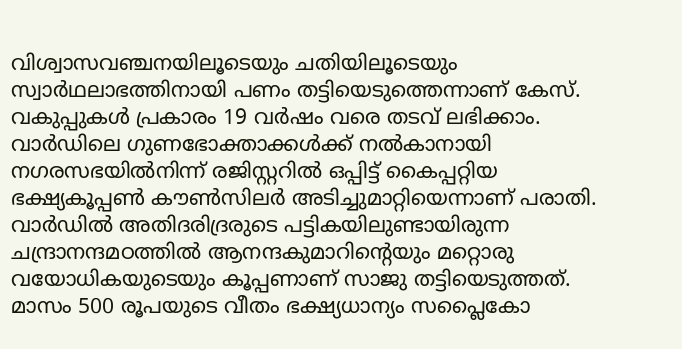വിശ്വാസവഞ്ചനയിലൂടെയും ചതിയിലൂടെയും സ്വാർഥലാഭത്തിനായി പണം തട്ടിയെടുത്തെന്നാണ് കേസ്. വകുപ്പുകൾ പ്രകാരം 19 വർഷം വരെ തടവ് ലഭിക്കാം.
വാർഡിലെ ഗുണഭോക്താക്കൾക്ക് നൽകാനായി നഗരസഭയിൽനിന്ന് രജിസ്റ്ററിൽ ഒപ്പിട്ട് കൈപ്പറ്റിയ ഭക്ഷ്യകൂപ്പൺ കൗൺസിലർ അടിച്ചുമാറ്റിയെന്നാണ് പരാതി. വാർഡിൽ അതിദരിദ്രരുടെ പട്ടികയിലുണ്ടായിരുന്ന ചന്ദ്രാനന്ദമഠത്തിൽ ആനന്ദകുമാറിന്റെയും മറ്റൊരു വയോധികയുടെയും കൂപ്പണാണ് സാജു തട്ടിയെടുത്തത്. മാസം 500 രൂപയുടെ വീതം ഭക്ഷ്യധാന്യം സപ്ലൈകോ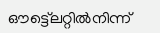ഔട്ട്ലെറ്റിൽനിന്ന്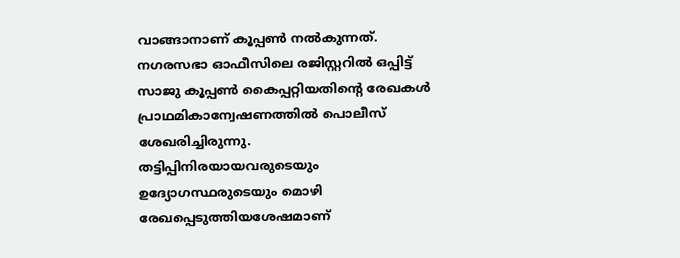വാങ്ങാനാണ് കൂപ്പൺ നൽകുന്നത്.
നഗരസഭാ ഓഫീസിലെ രജിസ്റ്ററിൽ ഒപ്പിട്ട് സാജു കൂപ്പൺ കൈപ്പറ്റിയതിന്റെ രേഖകൾ പ്രാഥമികാന്വേഷണത്തിൽ പൊലീസ് ശേഖരിച്ചിരുന്നു. തട്ടിപ്പിനിരയായവരുടെയും ഉദ്യോഗസ്ഥരുടെയും മൊഴി രേഖപ്പെടുത്തിയശേഷമാണ്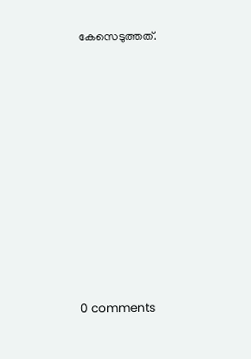കേസെടുത്തത്.










0 comments